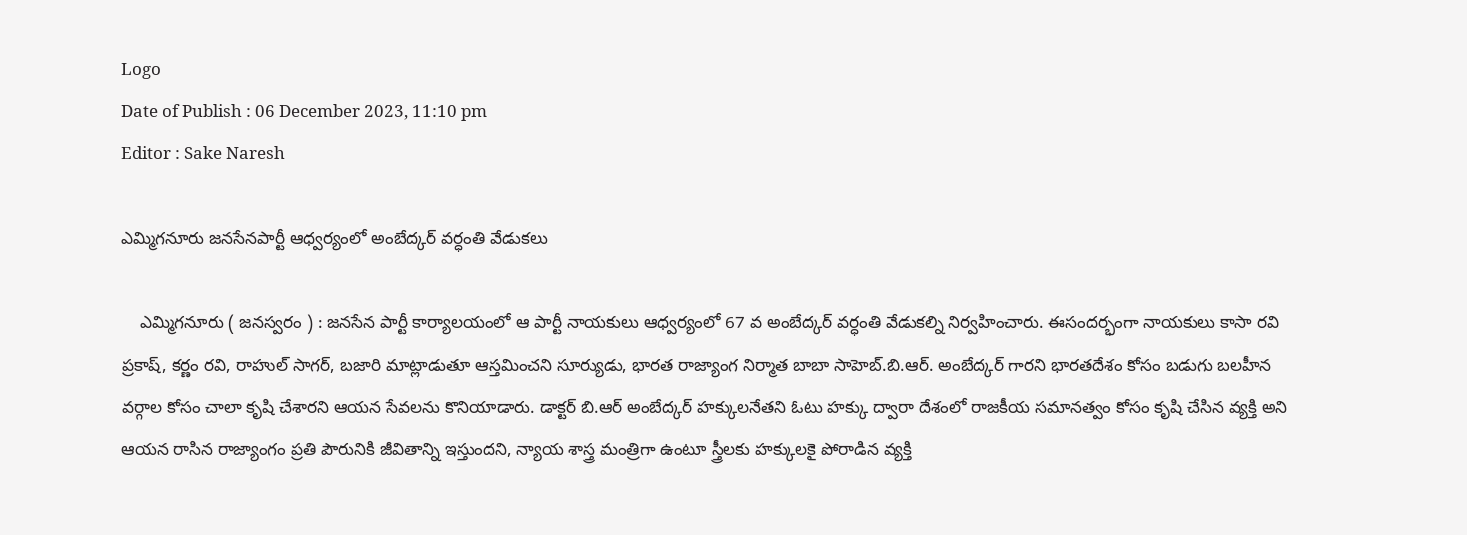Logo
Date of Publish : 06 December 2023, 11:10 pm
Editor : Sake Naresh

ఎమ్మిగనూరు జనసేనపార్టీ ఆధ్వర్యంలో అంబేద్కర్ వర్ధంతి వేడుకలు

    ఎమ్మిగనూరు ( జనస్వరం ) : జనసేన పార్టీ కార్యాలయంలో ఆ పార్టీ నాయకులు ఆధ్వర్యంలో 67 వ అంబేద్కర్ వర్ధంతి వేడుకల్ని నిర్వహించారు. ఈసందర్భంగా నాయకులు కాసా రవి ప్రకాష్, కర్ణం రవి, రాహుల్ సాగర్, బజారి మాట్లాడుతూ ఆస్తమించని సూర్యుడు, భారత రాజ్యాంగ నిర్మాత బాబా సాహెబ్.బి.ఆర్. అంబేద్కర్ గారని భారతదేశం కోసం బడుగు బలహీన వర్గాల కోసం చాలా కృషి చేశారని ఆయన సేవలను కొనియాడారు. డాక్టర్ బి.ఆర్ అంబేద్కర్ హక్కులనేతని ఓటు హక్కు ద్వారా దేశంలో రాజకీయ సమానత్వం కోసం కృషి చేసిన వ్యక్తి అని ఆయన రాసిన రాజ్యాంగం ప్రతి పౌరునికి జీవితాన్ని ఇస్తుందని, న్యాయ శాస్త్ర మంత్రిగా ఉంటూ స్త్రీలకు హక్కులకై పోరాడిన వ్యక్తి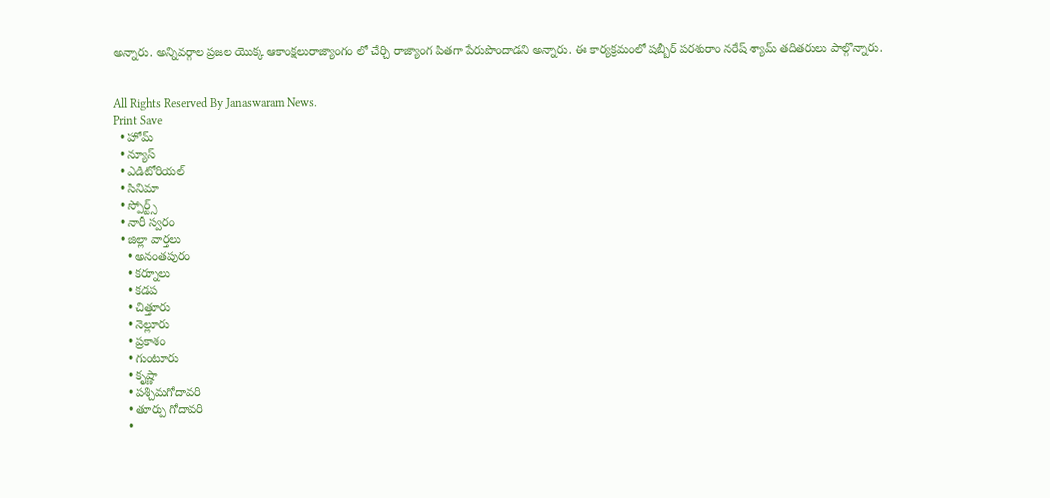అన్నారు. అన్నివర్గాల ప్రజల యొక్క ఆకాంక్షలురాజ్యాంగం లో చేర్చి రాజ్యాంగ పితగా పేరుపొందాడని అన్నారు. ఈ కార్యక్రమంలో షబ్బీర్ పరశురాం నరేష్ శ్యామ్ తదితరులు పాల్గొన్నారు.


All Rights Reserved By Janaswaram News.
Print Save
  • హోమ్
  • న్యూస్
  • ఎడిటోరియల్
  • సినిమా
  • స్పోర్ట్స్
  • నారీ స్వరం
  • జిల్లా వార్తలు
    • అనంతపురం
    • కర్నూలు
    • కడప
    • చిత్తూరు
    • నెల్లూరు
    • ప్రకాశం
    • గుంటూరు
    • కృష్ణా
    • పశ్చిమగోదావరి
    • తూర్పు గోదావరి
    •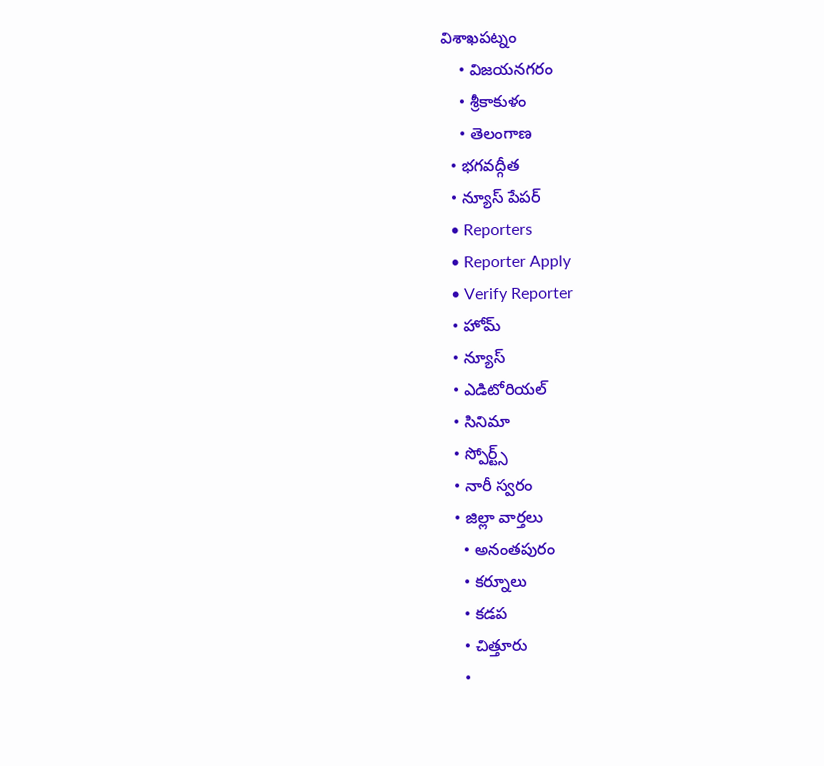విశాఖపట్నం
    • విజయనగరం
    • శ్రీకాకుళం
    • తెలంగాణ
  • భగవద్గీత
  • న్యూస్ పేపర్
  • Reporters
  • Reporter Apply
  • Verify Reporter
  • హోమ్
  • న్యూస్
  • ఎడిటోరియల్
  • సినిమా
  • స్పోర్ట్స్
  • నారీ స్వరం
  • జిల్లా వార్తలు
    • అనంతపురం
    • కర్నూలు
    • కడప
    • చిత్తూరు
    •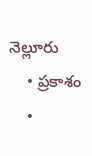నెల్లూరు
    • ప్రకాశం
    •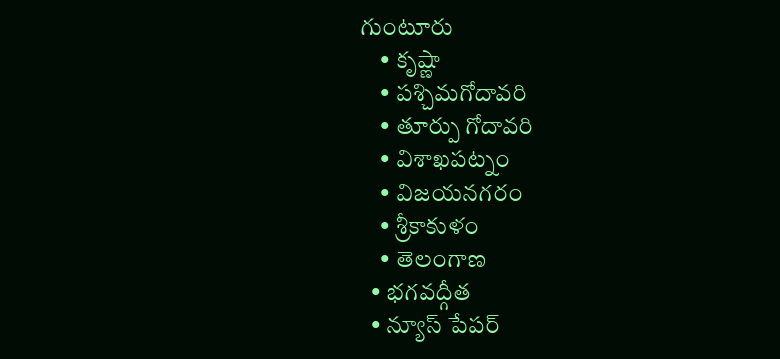గుంటూరు
    • కృష్ణా
    • పశ్చిమగోదావరి
    • తూర్పు గోదావరి
    • విశాఖపట్నం
    • విజయనగరం
    • శ్రీకాకుళం
    • తెలంగాణ
  • భగవద్గీత
  • న్యూస్ పేపర్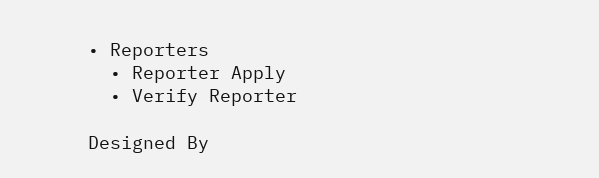• Reporters
  • Reporter Apply
  • Verify Reporter

Designed By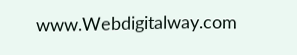www.Webdigitalway.com